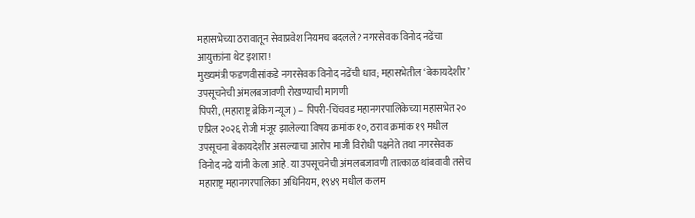महासभेच्या ठरावातून सेवाप्रवेश नियमच बदलले? नगरसेवक विनोद नढेंचा आयुक्तांना थेट इशारा!
मुख्यमंत्री फडणवीसांकडे नगरसेवक विनोद नढेंची धाव; महासभेतील ‘बेकायदेशीर’ उपसूचनेची अंमलबजावणी रोखण्याची मागणी
पिंपरी, (महाराष्ट्र ब्रेकिंग न्यूज ) – पिंपरी-चिंचवड महानगरपालिकेच्या महासभेत २० एप्रिल २०२६ रोजी मंजूर झालेल्या विषय क्रमांक १०, ठराव क्रमांक १९ मधील उपसूचना बेकायदेशीर असल्याचा आरोप माजी विरोधी पक्षनेते तथा नगरसेवक विनोद नढे यांनी केला आहे. या उपसूचनेची अंमलबजावणी तात्काळ थांबवावी तसेच महाराष्ट्र महानगरपालिका अधिनियम, १९४९ मधील कलम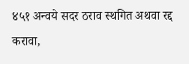४५१ अन्वये सदर ठराव स्थगित अथवा रद्द करावा,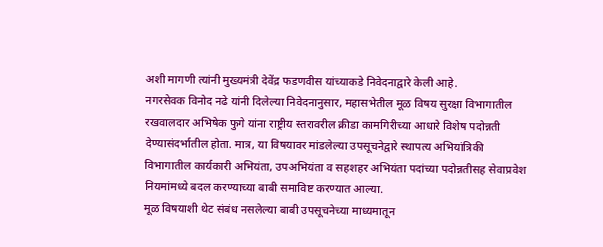अशी मागणी त्यांनी मुख्यमंत्री देवेंद्र फडणवीस यांच्याकडे निवेदनाद्वारे केली आहे.
नगरसेवक विनोद नढे यांनी दिलेल्या निवेदनानुसार, महासभेतील मूळ विषय सुरक्षा विभागातील रखवालदार अभिषेक फुगे यांना राष्ट्रीय स्तरावरील क्रीडा कामगिरीच्या आधारे विशेष पदोन्नती देण्यासंदर्भातील होता. मात्र, या विषयावर मांडलेल्या उपसूचनेद्वारे स्थापत्य अभियांत्रिकी विभागातील कार्यकारी अभियंता, उपअभियंता व सहशहर अभियंता पदांच्या पदोन्नतीसह सेवाप्रवेश नियमांमध्ये बदल करण्याच्या बाबी समाविष्ट करण्यात आल्या.
मूळ विषयाशी थेट संबंध नसलेल्या बाबी उपसूचनेच्या माध्यमातून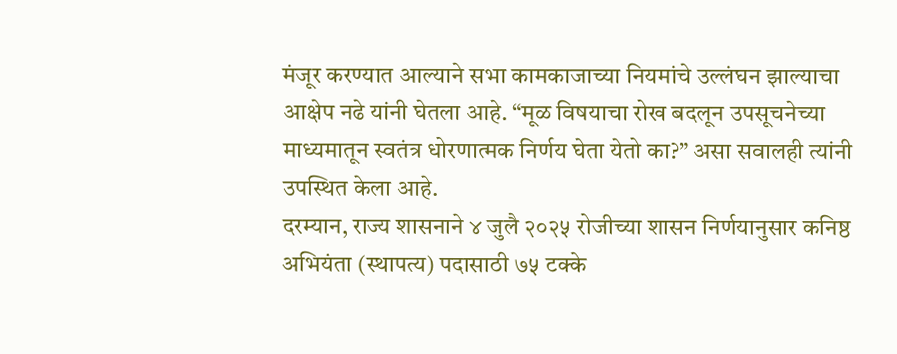मंजूर करण्यात आल्याने सभा कामकाजाच्या नियमांचे उल्लंघन झाल्याचा आक्षेप नढे यांनी घेतला आहे. “मूळ विषयाचा रोख बदलून उपसूचनेच्या माध्यमातून स्वतंत्र धोरणात्मक निर्णय घेता येतो का?” असा सवालही त्यांनी उपस्थित केला आहे.
दरम्यान, राज्य शासनाने ४ जुलै २०२५ रोजीच्या शासन निर्णयानुसार कनिष्ठ अभियंता (स्थापत्य) पदासाठी ७५ टक्के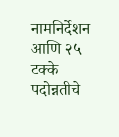नामनिर्देशन आणि २५ टक्के पदोन्नतीचे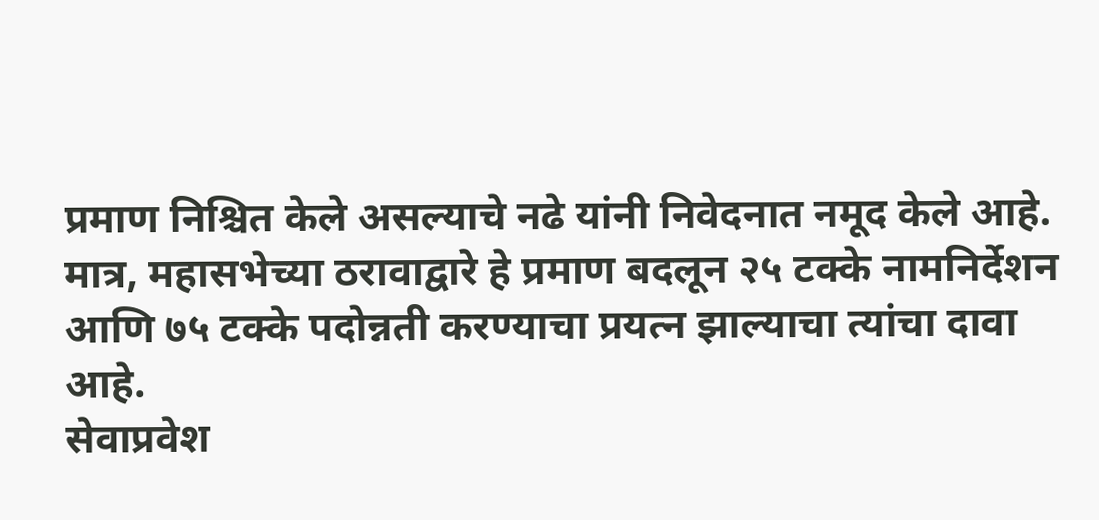प्रमाण निश्चित केले असल्याचे नढे यांनी निवेदनात नमूद केले आहे. मात्र, महासभेच्या ठरावाद्वारे हे प्रमाण बदलून २५ टक्के नामनिर्देशन आणि ७५ टक्के पदोन्नती करण्याचा प्रयत्न झाल्याचा त्यांचा दावा आहे.
सेवाप्रवेश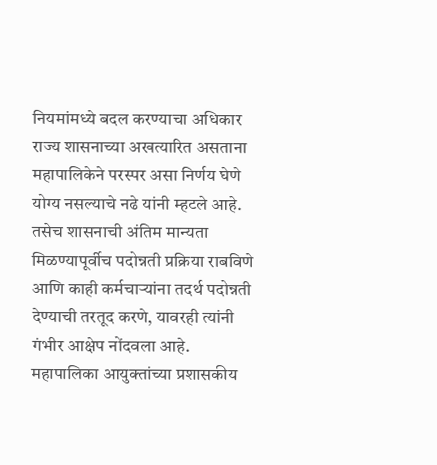नियमांमध्ये बदल करण्याचा अधिकार राज्य शासनाच्या अखत्यारित असताना महापालिकेने परस्पर असा निर्णय घेणे योग्य नसल्याचे नढे यांनी म्हटले आहे. तसेच शासनाची अंतिम मान्यता मिळण्यापूर्वीच पदोन्नती प्रक्रिया राबविणे आणि काही कर्मचाऱ्यांना तदर्थ पदोन्नती देण्याची तरतूद करणे, यावरही त्यांनी गंभीर आक्षेप नोंदवला आहे.
महापालिका आयुक्तांच्या प्रशासकीय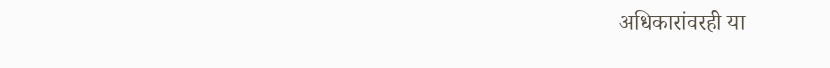अधिकारांवरही या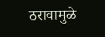ठरावामुळे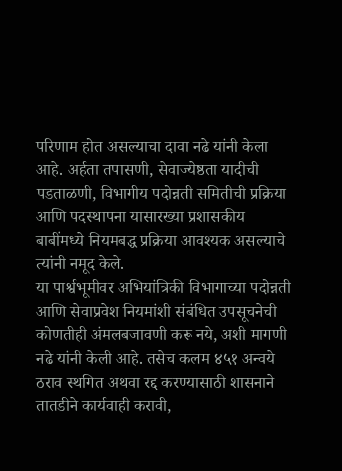परिणाम होत असल्याचा दावा नढे यांनी केला आहे. अर्हता तपासणी, सेवाज्येष्ठता यादीची पडताळणी, विभागीय पदोन्नती समितीची प्रक्रिया आणि पदस्थापना यासारख्या प्रशासकीय बाबींमध्ये नियमबद्ध प्रक्रिया आवश्यक असल्याचे त्यांनी नमूद केले.
या पार्श्वभूमीवर अभियांत्रिकी विभागाच्या पदोन्नती आणि सेवाप्रवेश नियमांशी संबंधित उपसूचनेची कोणतीही अंमलबजावणी करू नये, अशी मागणी नढे यांनी केली आहे. तसेच कलम ४५१ अन्वये ठराव स्थगित अथवा रद्द करण्यासाठी शासनाने तातडीने कार्यवाही करावी,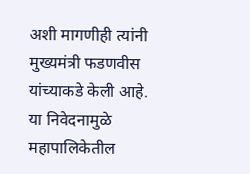अशी मागणीही त्यांनी मुख्यमंत्री फडणवीस यांच्याकडे केली आहे.
या निवेदनामुळे महापालिकेतील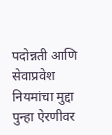पदोन्नती आणि सेवाप्रवेश नियमांचा मुद्दा पुन्हा ऐरणीवर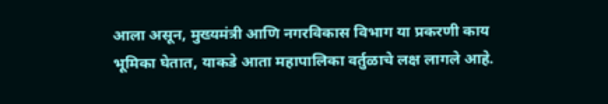आला असून, मुख्यमंत्री आणि नगरविकास विभाग या प्रकरणी काय भूमिका घेतात, याकडे आता महापालिका वर्तुळाचे लक्ष लागले आहे.